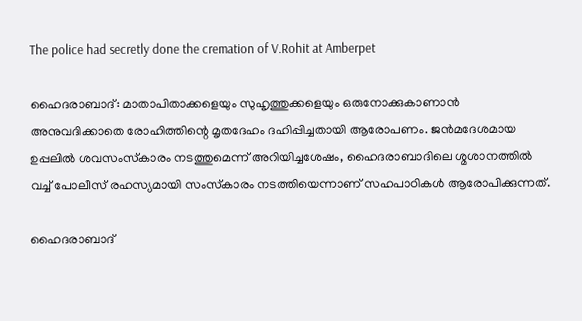The police had secretly done the cremation of V.Rohit at Amberpet

ഹൈദരാബാദ്: മാതാപിതാക്കളെയും സുഹൃത്തുക്കളെയും ഒരുനോക്കുകാണാന്‍ അനുവദിക്കാതെ രോഹിത്തിന്റെ മൃതദേഹം ദഹിപ്പിച്ചതായി ആരോപണം. ജന്‍മദേശമായ ഉപ്പലില്‍ ശവസംസ്‌കാരം നടത്തുമെന്ന് അറിയിച്ചശേഷം, ഹൈദരാബാദിലെ ശ്മശാനത്തില്‍ വച്ച് പോലീസ് രഹസ്യമായി സംസ്‌കാരം നടത്തിയെന്നാണ് സഹപാഠികള്‍ ആരോപിക്കുന്നത്.

ഹൈദരാബാദ്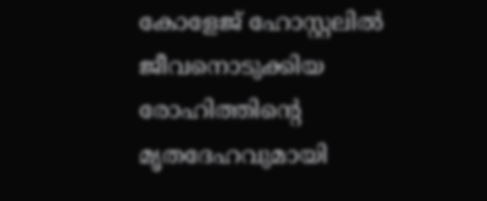കോളേജ് ഹോസ്റ്റലില്‍ ജീവനൊടുക്കിയ രോഹിത്തിന്റെ മൃതദേഹവുമായി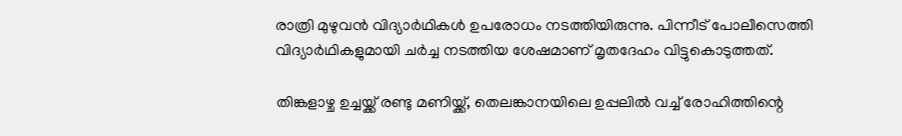രാത്രി മുഴുവന്‍ വിദ്യാര്‍ഥികള്‍ ഉപരോധം നടത്തിയിരുന്നു. പിന്നീട് പോലീസെത്തി വിദ്യാര്‍ഥികളുമായി ചര്‍ച്ച നടത്തിയ ശേഷമാണ് മൃതദേഹം വിട്ടുകൊടുത്തത്.

തിങ്കളാഴ്ച ഉച്ചയ്ക്ക് രണ്ടു മണിയ്ക്ക്, തെലങ്കാനയിലെ ഉപ്പലില്‍ വച്ച് രോഹിത്തിന്റെ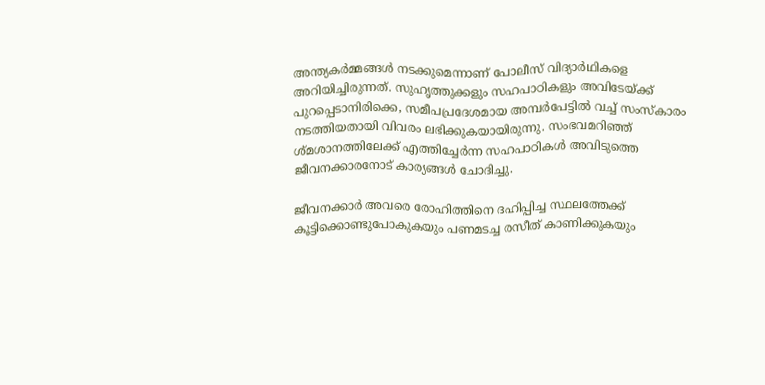അന്ത്യകര്‍മ്മങ്ങള്‍ നടക്കുമെന്നാണ് പോലീസ് വിദ്യാര്‍ഥികളെ അറിയിച്ചിരുന്നത്. സുഹൃത്തുക്കളും സഹപാഠികളും അവിടേയ്ക്ക് പുറപ്പെടാനിരിക്കെ, സമീപപ്രദേശമായ അമ്പര്‍പേട്ടില്‍ വച്ച് സംസ്‌കാരം നടത്തിയതായി വിവരം ലഭിക്കുകയായിരുന്നു. സംഭവമറിഞ്ഞ് ശ്മശാനത്തിലേക്ക് എത്തിച്ചേര്‍ന്ന സഹപാഠികള്‍ അവിടുത്തെ ജീവനക്കാരനോട് കാര്യങ്ങള്‍ ചോദിച്ചു.

ജീവനക്കാര്‍ അവരെ രോഹിത്തിനെ ദഹിപ്പിച്ച സ്ഥലത്തേക്ക് കൂട്ടിക്കൊണ്ടുപോകുകയും പണമടച്ച രസീത് കാണിക്കുകയും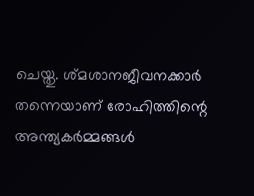ചെയ്തു. ശ്മശാനജീവനക്കാര്‍ തന്നെയാണ് രോഹിത്തിന്റെ അന്ത്യകര്‍മ്മങ്ങള്‍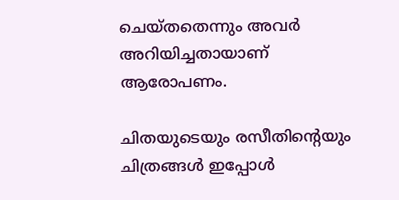ചെയ്തതെന്നും അവര്‍ അറിയിച്ചതായാണ് ആരോപണം.

ചിതയുടെയും രസീതിന്റെയും ചിത്രങ്ങള്‍ ഇപ്പോള്‍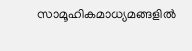സാമൂഹികമാധ്യമങ്ങളില്‍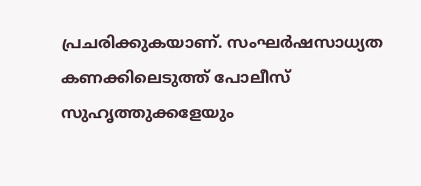പ്രചരിക്കുകയാണ്. സംഘര്‍ഷസാധ്യത കണക്കിലെടുത്ത് പോലീസ് സുഹൃത്തുക്കളേയും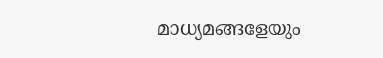മാധ്യമങ്ങളേയും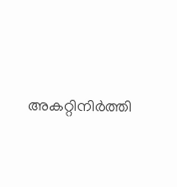അകറ്റിനിര്‍ത്തി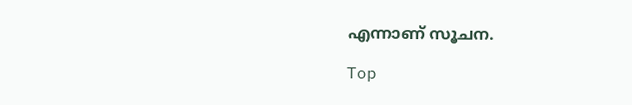എന്നാണ് സൂചന.

Top